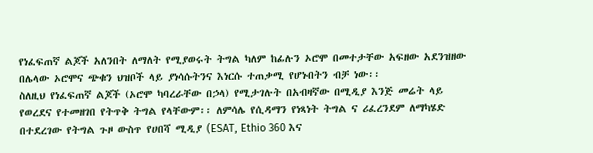የነፈፍጠኛ ልጆች አለንበት ለማለት የሚያወሩት ትግል ካለም ከፊሉን ኦሮሞ በመተታቸው አፍዘው አደንዝዘው በሌላው ኦሮሞና ጭቁን ህዝቦች ላይ ያነሳሱትንና እነርሱ ተጠቃሚ የሆኑበትን ብቻ ነው፡፡
ስለዚህ የነፈፍጠኛ ልጆች (ኦሮሞ ካባረራቸው በኃላ) የሚታገሉት በአብዛኛው በሚዲያ እንጅ መሬት ላይ የወረደና የተመዘገበ የትጥቅ ትግል የላቸውም፡፡ ለምሳሌ የሲዳማን የነጻነት ትግል ና ሪፈረንደም ለማካሄድ በተደረገው የትግል ጉዞ ውስጥ የሀበሻ ሚዲያ (ESAT, Ethio 360 እና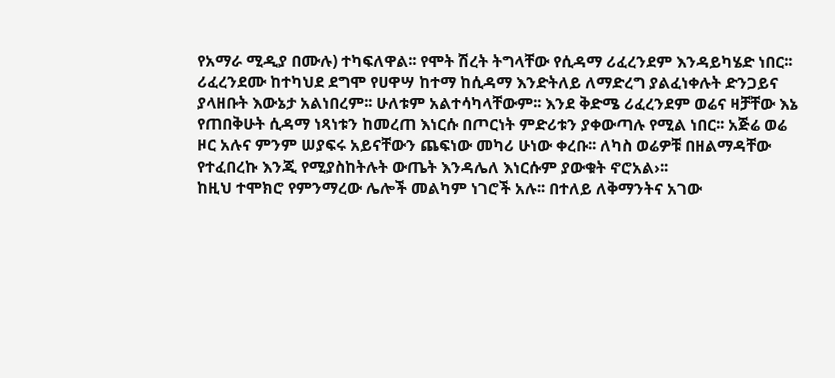የአማራ ሚዲያ በሙሉ) ተካፍለዋል፡፡ የሞት ሽረት ትግላቸው የሲዳማ ሪፈረንደም እንዳይካሄድ ነበር፡፡ ሪፈረንደሙ ከተካህደ ደግሞ የሀዋሣ ከተማ ከሲዳማ እንድትለይ ለማድረግ ያልፈነቀሉት ድንጋይና ያላዘቡት እውኔታ አልነበረም፡፡ ሁለቱም አልተሳካላቸውም፡፡ እንደ ቅድሜ ሪፈረንደም ወሬና ዛቻቸው እኔ የጠበቅሁት ሲዳማ ነጻነቱን ከመረጠ እነርሱ በጦርነት ምድሪቱን ያቀውጣሉ የሚል ነበር፡፡ አጅሬ ወሬ ዞር አሉና ምንም ሠያፍሩ አይናቸውን ጨፍነው መካሪ ሁነው ቀረቡ፡፡ ለካስ ወሬዎቹ በዘልማዳቸው የተፈበረኩ እንጂ የሚያስከትሉት ውጤት እንዳሌለ እነርሱም ያውቁት ኖሮአል›፡፡
ከዚህ ተሞክሮ የምንማረው ሌሎች መልካም ነገሮች አሉ፡፡ በተለይ ለቅማንትና አገው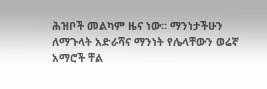ሕዝቦች መልካም ዜና ነው፡፡ ማንነታችሁን ለማጉላት አድራሻና ማንነት የሌላቸውን ወሬኛ አማሮች ቸል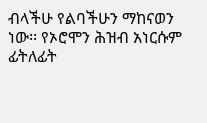ብላችሁ የልባችሁን ማከናወን ነው፡፡ የኦሮሞን ሕዝብ አነርሱም ፊትለፊት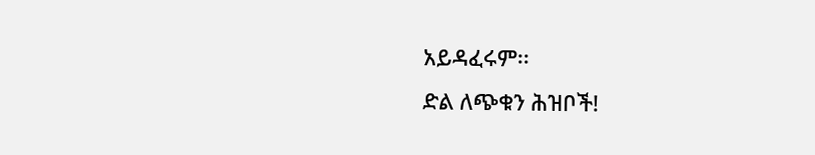አይዳፈሩም፡፡
ድል ለጭቁን ሕዝቦች!